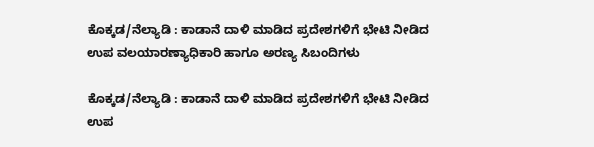ಕೊಕ್ಕಡ/ನೆಲ್ಯಾಡಿ : ಕಾಡಾನೆ ದಾಳಿ ಮಾಡಿದ ಪ್ರದೇಶಗಳಿಗೆ ಭೇಟಿ ನೀಡಿದ ಉಪ ವಲಯಾರಣ್ಯಾಧಿಕಾರಿ ಹಾಗೂ ಅರಣ್ಯ ಸಿಬಂದಿಗಳು

ಕೊಕ್ಕಡ/ನೆಲ್ಯಾಡಿ : ಕಾಡಾನೆ ದಾಳಿ ಮಾಡಿದ ಪ್ರದೇಶಗಳಿಗೆ ಭೇಟಿ ನೀಡಿದ ಉಪ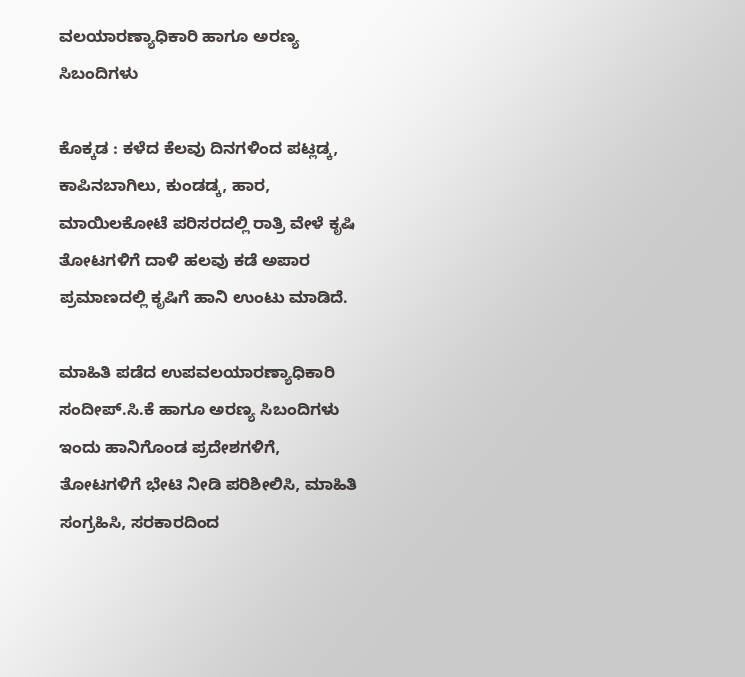ವಲಯಾರಣ್ಯಾಧಿಕಾರಿ ಹಾಗೂ ಅರಣ್ಯ ಸಿಬಂದಿಗಳು

ಕೊಕ್ಕಡ : ಕಳೆದ ಕೆಲವು ದಿನಗಳಿಂದ ಪಟ್ಲಡ್ಕ, ಕಾಪಿನಬಾಗಿಲು, ಕುಂಡಡ್ಕ, ಹಾರ, ಮಾಯಿಲಕೋಟೆ ಪರಿಸರದಲ್ಲಿ ರಾತ್ರಿ ವೇಳೆ ಕೃಷಿ ತೋಟಗಳಿಗೆ ದಾಳಿ ಹಲವು ಕಡೆ ಅಪಾರ ಪ್ರಮಾಣದಲ್ಲಿ ಕೃಷಿಗೆ ಹಾನಿ ಉಂಟು ಮಾಡಿದೆ.

ಮಾಹಿತಿ ಪಡೆದ ಉಪವಲಯಾರಣ್ಯಾಧಿಕಾರಿ ಸಂದೀಪ್.ಸಿ.ಕೆ ಹಾಗೂ ಅರಣ್ಯ ಸಿಬಂದಿಗಳು ಇಂದು ಹಾನಿಗೊಂಡ ಪ್ರದೇಶಗಳಿಗೆ, ತೋಟಗಳಿಗೆ ಭೇಟಿ ನೀಡಿ ಪರಿಶೀಲಿಸಿ, ಮಾಹಿತಿ ಸಂಗ್ರಹಿಸಿ, ಸರಕಾರದಿಂದ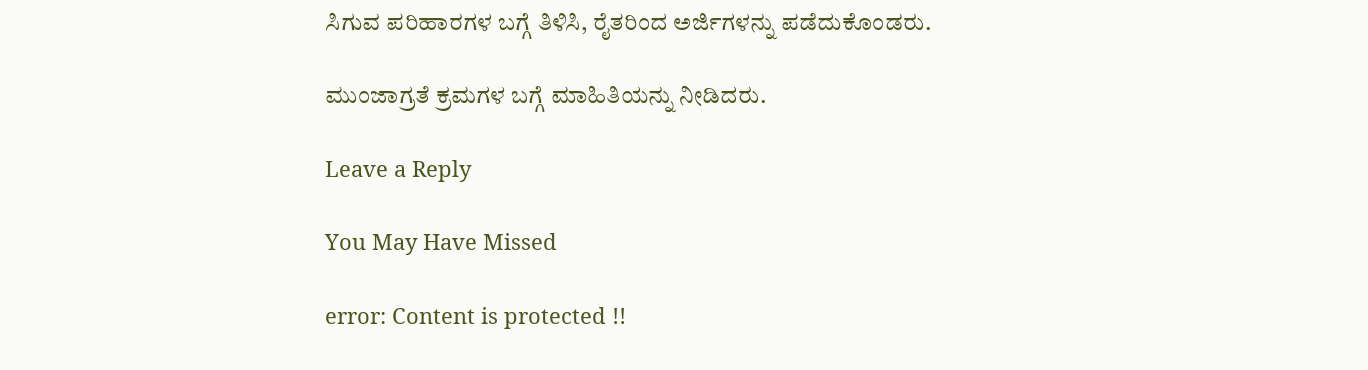ಸಿಗುವ ಪರಿಹಾರಗಳ ಬಗ್ಗೆ ತಿಳಿಸಿ, ರೈತರಿಂದ ಅರ್ಜಿಗಳನ್ನು ಪಡೆದುಕೊಂಡರು.

ಮುಂಜಾಗ್ರತೆ ಕ್ರಮಗಳ ಬಗ್ಗೆ ಮಾಹಿತಿಯನ್ನು ನೀಡಿದರು.

Leave a Reply

You May Have Missed

error: Content is protected !!